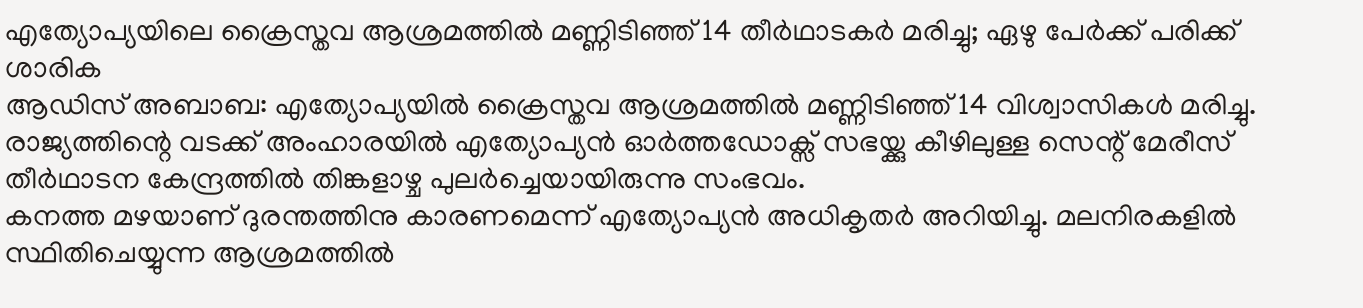എത്യോപ്യയിലെ ക്രൈസ്തവ ആശ്രമത്തിൽ മണ്ണിടിഞ്ഞ് 14 തീർഥാടകർ മരിച്ചു; ഏഴു പേർക്ക് പരിക്ക്
ശാരിക
ആഡിസ് അബാബ: എത്യോപ്യയിൽ ക്രൈസ്തവ ആശ്രമത്തിൽ മണ്ണിടിഞ്ഞ് 14 വിശ്വാസികൾ മരിച്ചു. രാജ്യത്തിന്റെ വടക്ക് അംഹാരയിൽ എത്യോപ്യൻ ഓർത്തഡോക്സ് സഭയ്ക്കു കീഴിലുള്ള സെന്റ് മേരീസ് തീർഥാടന കേന്ദ്രത്തിൽ തിങ്കളാഴ്ച പുലർച്ചെയായിരുന്നു സംഭവം.
കനത്ത മഴയാണ് ദുരന്തത്തിനു കാരണമെന്ന് എത്യോപ്യൻ അധികൃതർ അറിയിച്ചു. മലനിരകളിൽ സ്ഥിതിചെയ്യുന്ന ആശ്രമത്തിൽ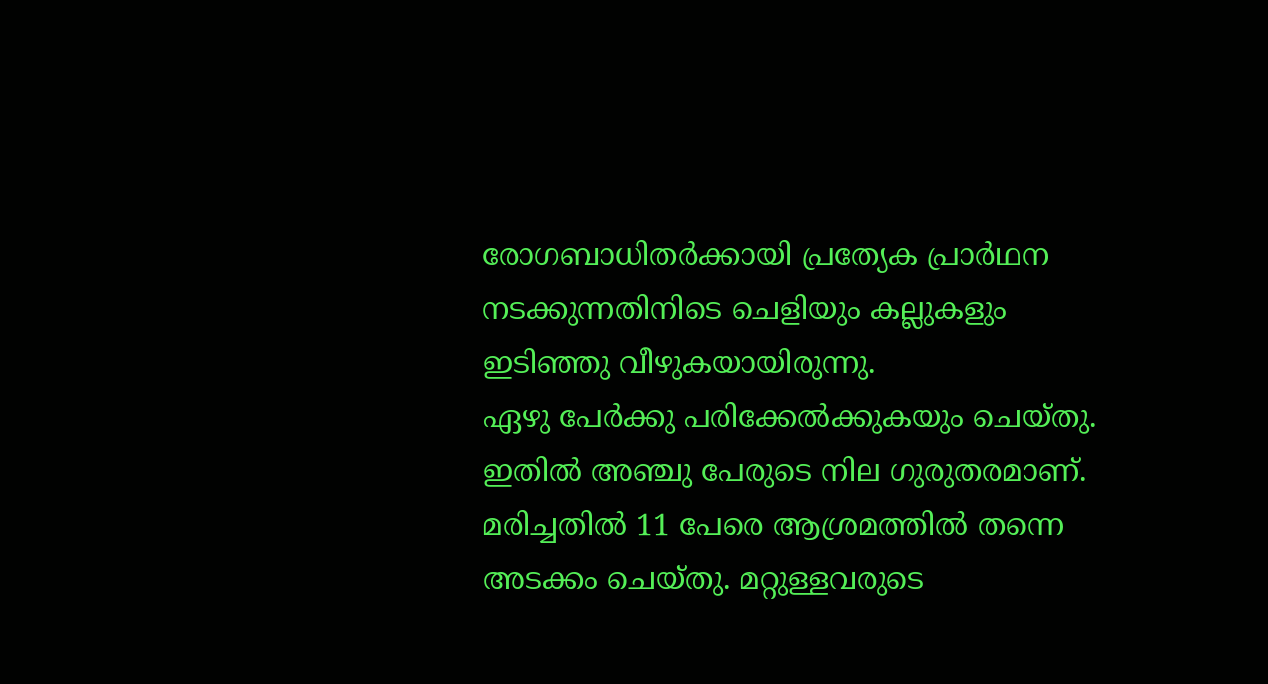രോഗബാധിതർക്കായി പ്രത്യേക പ്രാർഥന നടക്കുന്നതിനിടെ ചെളിയും കല്ലുകളും ഇടിഞ്ഞു വീഴുകയായിരുന്നു.
ഏഴു പേർക്കു പരിക്കേൽക്കുകയും ചെയ്തു. ഇതിൽ അഞ്ചു പേരുടെ നില ഗുരുതരമാണ്. മരിച്ചതിൽ 11 പേരെ ആശ്രമത്തിൽ തന്നെ അടക്കം ചെയ്തു. മറ്റുള്ളവരുടെ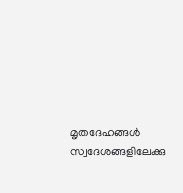മൃതദേഹങ്ങൾ സ്വദേശങ്ങളിലേക്കു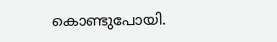കൊണ്ടുപോയി.